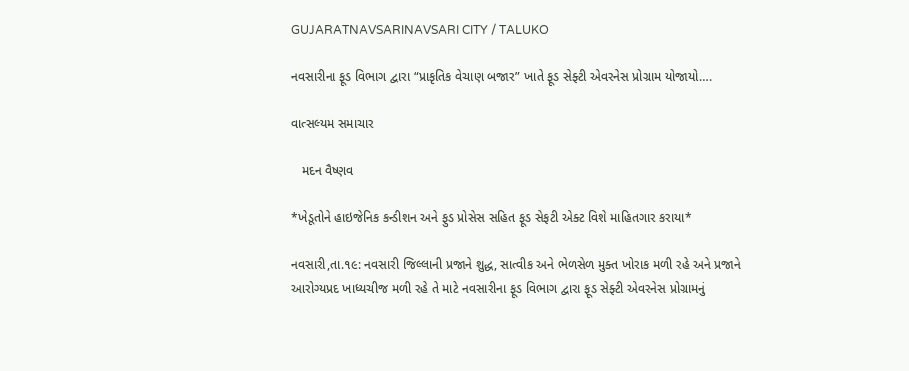GUJARATNAVSARINAVSARI CITY / TALUKO

નવસારીના ફૂડ વિભાગ દ્વારા “પ્રાકૃતિક વેચાણ બજાર” ખાતે ફૂડ સેફ્ટી એવરનેસ પ્રોગ્રામ યોજાયો….

વાત્સલ્યમ સમાચાર

   મદન વૈષ્ણવ

*ખેડૂતોને હાઇજેનિક કન્ડીશન અને ફુડ પ્રોસેસ સહિત ફૂડ સેફટી એક્ટ વિશે માહિતગાર કરાયા*

નવસારી,તા.૧૯: નવસારી જિલ્લાની પ્રજાને શુદ્ધ, સાત્વીક અને ભેળસેળ મુક્ત ખોરાક મળી રહે અને પ્રજાને આરોગ્યપ્રદ ખાધ્યચીજ મળી રહે તે માટે નવસારીના ફૂડ વિભાગ દ્વારા ફૂડ સેફ્ટી એવરનેસ પ્રોગ્રામનું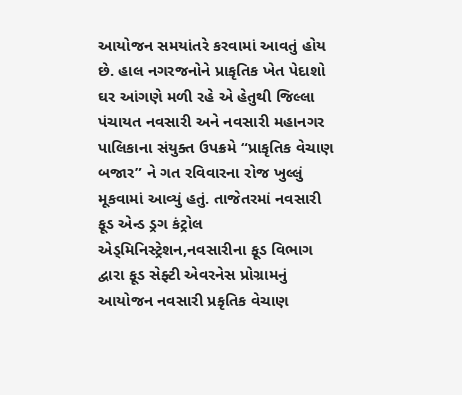આયોજન સમયાંતરે કરવામાં આવતું હોય છે. હાલ નગરજનોને પ્રાકૃતિક ખેત પેદાશો ઘર આંગણે મળી રહે એ હેતુથી જિલ્લા પંચાયત નવસારી અને નવસારી મહાનગર પાલિકાના સંયુક્ત ઉપક્રમે “પ્રાકૃતિક વેચાણ બજાર” ને ગત રવિવારના રોજ ખુલ્લું મૂકવામાં આવ્યું હતું. તાજેતરમાં નવસારી ફૂડ એન્ડ ડ્રગ કંટ્રોલ એડ્મિનિસ્ટ્રેશન,નવસારીના ફૂડ વિભાગ દ્વારા ફૂડ સેફ્ટી એવરનેસ પ્રોગ્રામનું આયોજન નવસારી પ્રકૃતિક વેચાણ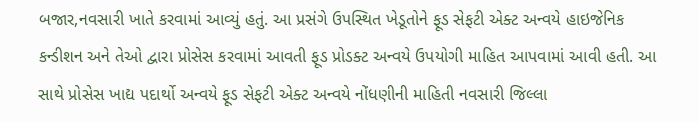બજાર,નવસારી ખાતે કરવામાં આવ્યું હતું. આ પ્રસંગે ઉપસ્થિત ખેડૂતોને ફૂડ સેફટી એક્ટ અન્વયે હાઇજેનિક કન્ડીશન અને તેઓ દ્વારા પ્રોસેસ કરવામાં આવતી ફૂડ પ્રોડક્ટ અન્વયે ઉપયોગી માહિત આપવામાં આવી હતી. આ સાથે પ્રોસેસ ખાદ્ય પદાર્થો અન્વયે ફૂડ સેફટી એક્ટ અન્વયે નોંધણીની માહિતી નવસારી જિલ્લા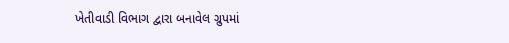ખેતીવાડી વિભાગ દ્વારા બનાવેલ ગ્રુપમાં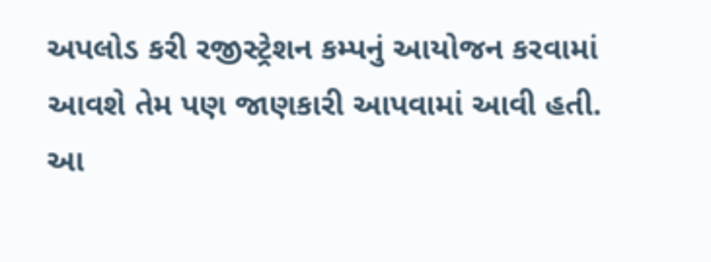અપલોડ કરી રજીસ્ટ્રેશન કમ્પનું આયોજન કરવામાં આવશે તેમ પણ જાણકારી આપવામાં આવી હતી. આ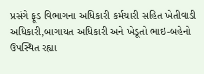પ્રસંગે ફૂડ વિભાગના અધિકારી કર્મચારી સહિત ખેતીવાડી અધિકારી,બાગાયત અધિકારી અને ખેડૂતો ભાઇ-બહેનો ઉપસ્થિત રહ્યા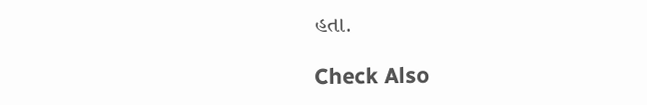હતા.

Check Also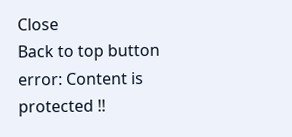Close
Back to top button
error: Content is protected !!